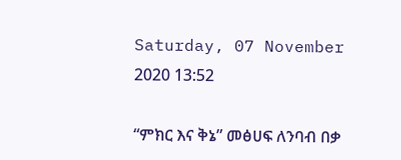Saturday, 07 November 2020 13:52

“ምክር እና ቅኔ” መፅሀፍ ለንባብ በቃ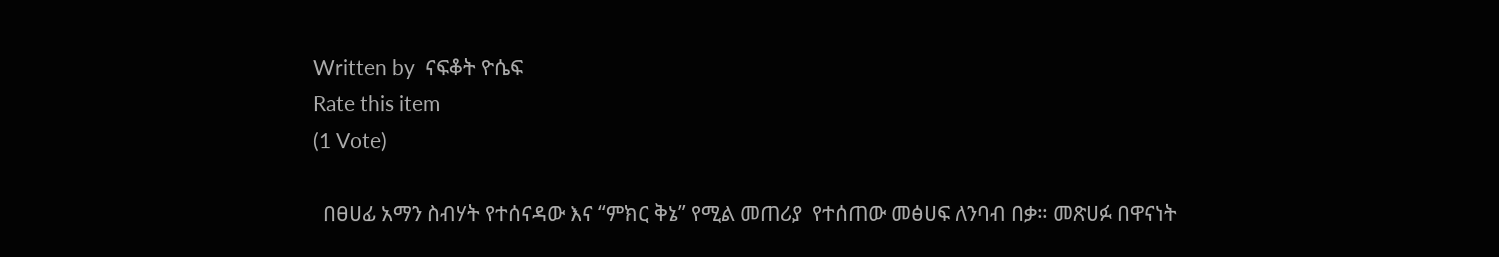Written by  ናፍቆት ዮሴፍ
Rate this item
(1 Vote)

  በፀሀፊ አማን ስብሃት የተሰናዳው እና “ምክር ቅኔ” የሚል መጠሪያ  የተሰጠው መፅሀፍ ለንባብ በቃ። መጽሀፉ በዋናነት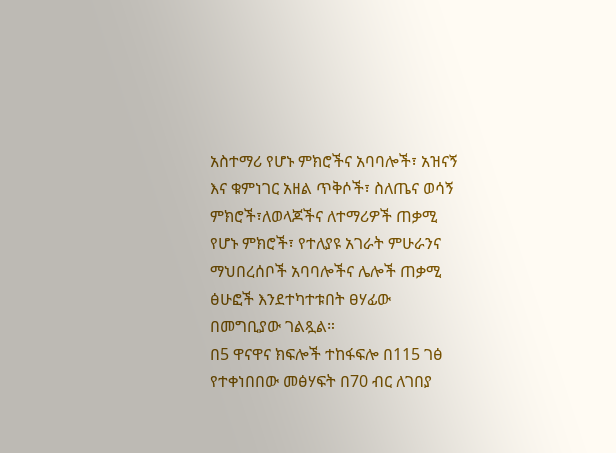አስተማሪ የሆኑ ምክሮችና አባባሎች፣ አዝናኝ እና ቁምነገር አዘል ጥቅሶች፣ ስለጤና ወሳኝ ምክሮች፣ለወላጆችና ለተማሪዎች ጠቃሚ የሆኑ ምክሮች፣ የተለያዩ አገራት ምሁራንና ማህበረሰቦች አባባሎችና ሌሎች ጠቃሚ ፅሁፎች እንደተካተቱበት ፀሃፊው በመግቢያው ገልጿል።
በ5 ዋናዋና ክፍሎች ተከፋፍሎ በ115 ገፅ የተቀነበበው መፅሃፍት በ70 ብር ለገበያ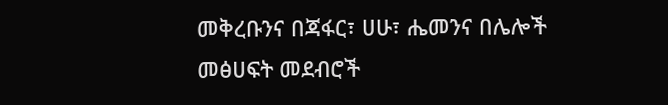መቅረቡንና በጃፋር፣ ሀሁ፣ ሔመንና በሌሎች መፅሀፍት መደብሮች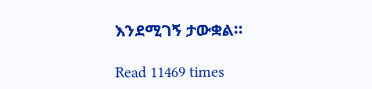እንደሚገኝ ታውቋል።

Read 11469 times